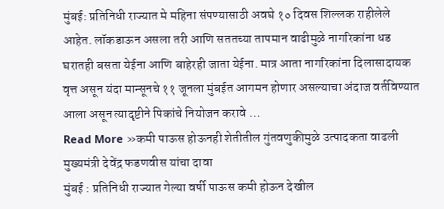मुंबई: प्रतिनिधी राज्यात मे महिना संपण्यासाठी अवघे १० दिवस शिल्लक राहीलेले आहेत. लॉकडाऊन असला तरी आणि सततच्या तापमान वाढीमुळे नागरिकांना धड घरातही बसता येईना आणि बाहेरही जाता येईना. मात्र आता नागरिकांना दिलासादायक वृत्त असून यंदा मान्सूनचे ११ जूनला मुंबईत आगमन होणार असल्याचा अंदाज वर्तविण्यात आला असून त्यादृष्टीने पिकांचे नियोजन करावे …
Read More »कमी पाऊस होऊनही शेतीतील गुंतवणुकीमुळे उत्पादकता वाढली मुख्यमंत्री देवेंद्र फडणवीस यांचा दावा
मुंबई : प्रतिनिधी राज्यात गेल्या वर्षी पाऊस कमी होऊन देखील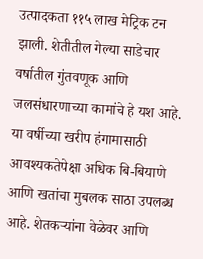उत्पादकता ११५ लाख मेट्रिक टन झाली. शेतीतील गेल्या साडेचार वर्षातील गुंतवणूक आणि जलसंधारणाच्या कामांचे हे यश आहे. या वर्षीच्या खरीप हंगामासाठी आवश्यकतेपेक्षा अधिक बि-बियाणे आणि खतांचा मुबलक साठा उपलब्ध आहे. शेतकऱ्यांना वेळेवर आणि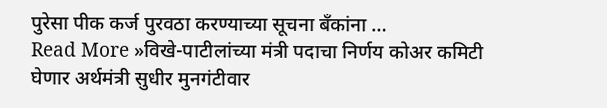पुरेसा पीक कर्ज पुरवठा करण्याच्या सूचना बँकांना …
Read More »विखे-पाटीलांच्या मंत्री पदाचा निर्णय कोअर कमिटी घेणार अर्थमंत्री सुधीर मुनगंटीवार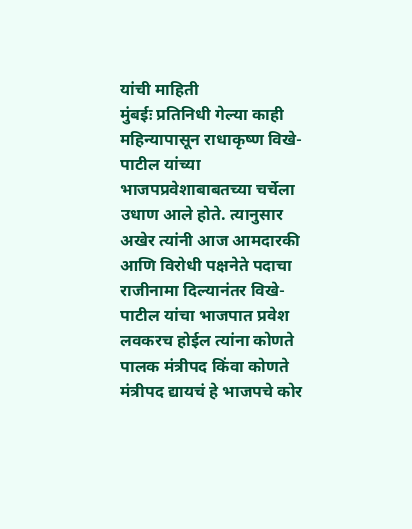यांची माहिती
मुंबईः प्रतिनिधी गेल्या काही महिन्यापासून राधाकृष्ण विखे-पाटील यांच्या भाजपप्रवेशाबाबतच्या चर्चेला उधाण आले होते. त्यानुसार अखेर त्यांनी आज आमदारकी आणि विरोधी पक्षनेते पदाचा राजीनामा दिल्यानंतर विखे-पाटील यांचा भाजपात प्रवेश लवकरच होईल त्यांना कोणते पालक मंत्रीपद किंवा कोणते मंत्रीपद द्यायचं हे भाजपचे कोर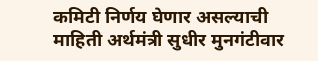कमिटी निर्णय घेणार असल्याची माहिती अर्थमंत्री सुधीर मुनगंटीवार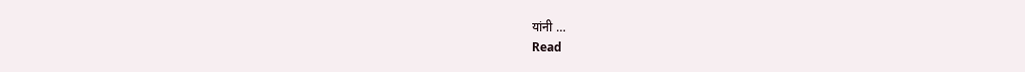यांनी …
Read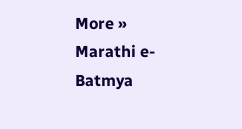More »
Marathi e-Batmya